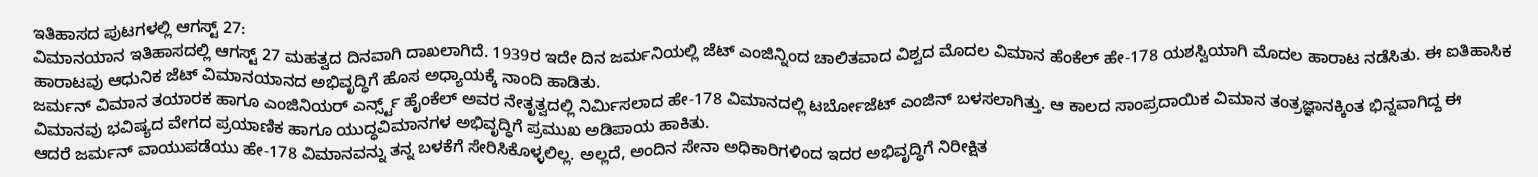ಇತಿಹಾಸದ ಪುಟಗಳಲ್ಲಿ ಆಗಸ್ಟ್ 27:
ವಿಮಾನಯಾನ ಇತಿಹಾಸದಲ್ಲಿ ಆಗಸ್ಟ್ 27 ಮಹತ್ವದ ದಿನವಾಗಿ ದಾಖಲಾಗಿದೆ. 1939ರ ಇದೇ ದಿನ ಜರ್ಮನಿಯಲ್ಲಿ ಜೆಟ್ ಎಂಜಿನ್ನಿಂದ ಚಾಲಿತವಾದ ವಿಶ್ವದ ಮೊದಲ ವಿಮಾನ ಹೆಂಕೆಲ್ ಹೇ-178 ಯಶಸ್ವಿಯಾಗಿ ಮೊದಲ ಹಾರಾಟ ನಡೆಸಿತು. ಈ ಐತಿಹಾಸಿಕ ಹಾರಾಟವು ಆಧುನಿಕ ಜೆಟ್ ವಿಮಾನಯಾನದ ಅಭಿವೃದ್ಧಿಗೆ ಹೊಸ ಅಧ್ಯಾಯಕ್ಕೆ ನಾಂದಿ ಹಾಡಿತು.
ಜರ್ಮನ್ ವಿಮಾನ ತಯಾರಕ ಹಾಗೂ ಎಂಜಿನಿಯರ್ ಎರ್ನ್ಸ್ಟ್ ಹೈಂಕೆಲ್ ಅವರ ನೇತೃತ್ವದಲ್ಲಿ ನಿರ್ಮಿಸಲಾದ ಹೇ-178 ವಿಮಾನದಲ್ಲಿ ಟರ್ಬೋಜೆಟ್ ಎಂಜಿನ್ ಬಳಸಲಾಗಿತ್ತು. ಆ ಕಾಲದ ಸಾಂಪ್ರದಾಯಿಕ ವಿಮಾನ ತಂತ್ರಜ್ಞಾನಕ್ಕಿಂತ ಭಿನ್ನವಾಗಿದ್ದ ಈ ವಿಮಾನವು ಭವಿಷ್ಯದ ವೇಗದ ಪ್ರಯಾಣಿಕ ಹಾಗೂ ಯುದ್ಧವಿಮಾನಗಳ ಅಭಿವೃದ್ಧಿಗೆ ಪ್ರಮುಖ ಅಡಿಪಾಯ ಹಾಕಿತು.
ಆದರೆ ಜರ್ಮನ್ ವಾಯುಪಡೆಯು ಹೇ-178 ವಿಮಾನವನ್ನು ತನ್ನ ಬಳಕೆಗೆ ಸೇರಿಸಿಕೊಳ್ಳಲಿಲ್ಲ. ಅಲ್ಲದೆ, ಅಂದಿನ ಸೇನಾ ಅಧಿಕಾರಿಗಳಿಂದ ಇದರ ಅಭಿವೃದ್ಧಿಗೆ ನಿರೀಕ್ಷಿತ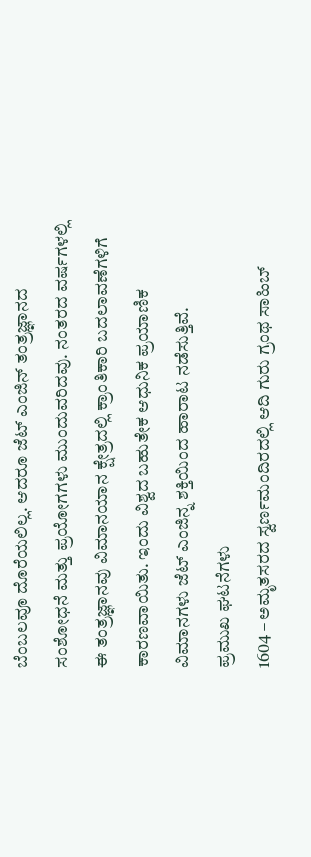ಬೆಂಬಲವೂ ದೊರೆಯಲಿಲ್ಲ. ಆದರೂ ಜೆಟ್ ಎಂಜಿನ್ ತಂತ್ರಜ್ಞಾನದ ಸಂಶೋಧನೆ ಮತ್ತು ಪ್ರಯೋಗಗಳು ಮುಂದುವರಿದವು. ನಂತರದ ವರ್ಷಗಳಲ್ಲಿ ಈ ತಂತ್ರಜ್ಞಾನವು ವಿಮಾನಯಾನ ಕ್ಷೇತ್ರದಲ್ಲಿ ಕ್ರಾಂತಿಕಾರಿ ಬದಲಾವಣೆಗಳಿಗೆ ಕಾರಣವಾಯಿತು. ಇಂದು ವಿಶ್ವದ ಬಹುತೇಕ ಆಧುನಿಕ ಪ್ರಯಾಣಿಕ ವಿಮಾನಗಳು ಜೆಟ್ ಎಂಜಿನ್ನ ಶಕ್ತಿಯಿಂದ ಹಾರಾಟ ನಡೆಸುತ್ತಿವೆ.
ಪ್ರಮುಖ ಘಟನೆಗಳು
1604 – ಅಮೃತಸರದ ಸ್ವರ್ಣಮಂದಿರದಲ್ಲಿ ಆದಿ ಗುರು ಗ್ರಂಥ ಸಾಹಿಬ್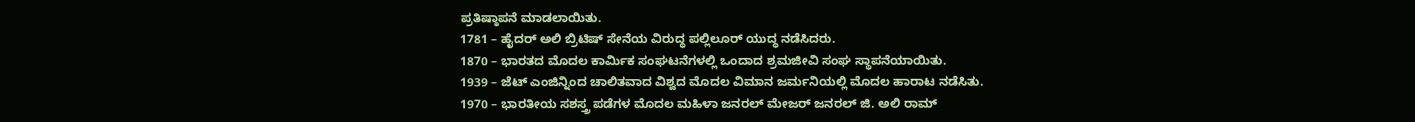ಪ್ರತಿಷ್ಠಾಪನೆ ಮಾಡಲಾಯಿತು.
1781 – ಹೈದರ್ ಅಲಿ ಬ್ರಿಟಿಷ್ ಸೇನೆಯ ವಿರುದ್ಧ ಪಲ್ಲಿಲೂರ್ ಯುದ್ಧ ನಡೆಸಿದರು.
1870 – ಭಾರತದ ಮೊದಲ ಕಾರ್ಮಿಕ ಸಂಘಟನೆಗಳಲ್ಲಿ ಒಂದಾದ ಶ್ರಮಜೀವಿ ಸಂಘ ಸ್ಥಾಪನೆಯಾಯಿತು.
1939 – ಜೆಟ್ ಎಂಜಿನ್ನಿಂದ ಚಾಲಿತವಾದ ವಿಶ್ವದ ಮೊದಲ ವಿಮಾನ ಜರ್ಮನಿಯಲ್ಲಿ ಮೊದಲ ಹಾರಾಟ ನಡೆಸಿತು.
1970 – ಭಾರತೀಯ ಸಶಸ್ತ್ರ ಪಡೆಗಳ ಮೊದಲ ಮಹಿಳಾ ಜನರಲ್ ಮೇಜರ್ ಜನರಲ್ ಜಿ. ಅಲಿ ರಾಮ್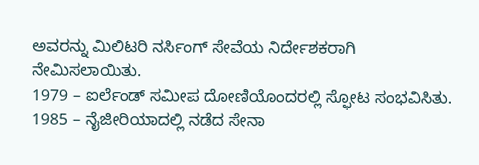ಅವರನ್ನು ಮಿಲಿಟರಿ ನರ್ಸಿಂಗ್ ಸೇವೆಯ ನಿರ್ದೇಶಕರಾಗಿ ನೇಮಿಸಲಾಯಿತು.
1979 – ಐರ್ಲೆಂಡ್ ಸಮೀಪ ದೋಣಿಯೊಂದರಲ್ಲಿ ಸ್ಫೋಟ ಸಂಭವಿಸಿತು.
1985 – ನೈಜೀರಿಯಾದಲ್ಲಿ ನಡೆದ ಸೇನಾ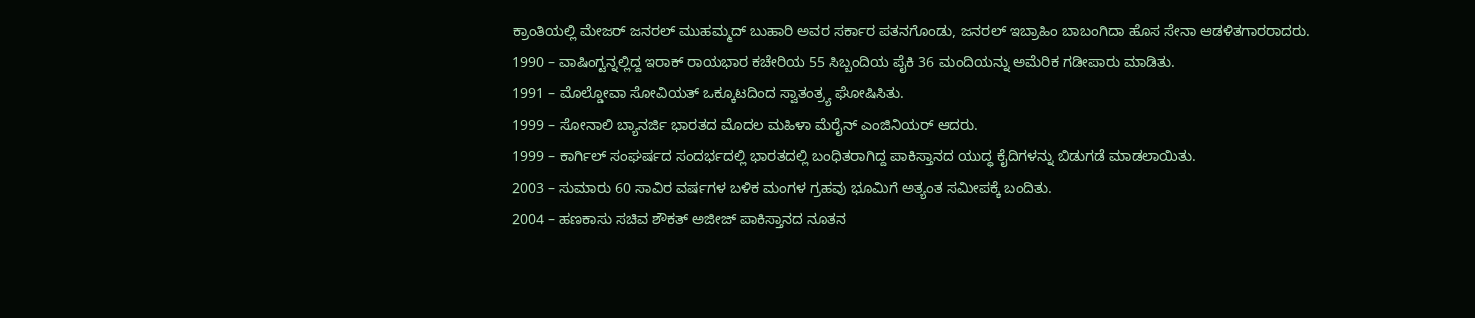ಕ್ರಾಂತಿಯಲ್ಲಿ ಮೇಜರ್ ಜನರಲ್ ಮುಹಮ್ಮದ್ ಬುಹಾರಿ ಅವರ ಸರ್ಕಾರ ಪತನಗೊಂಡು, ಜನರಲ್ ಇಬ್ರಾಹಿಂ ಬಾಬಂಗಿದಾ ಹೊಸ ಸೇನಾ ಆಡಳಿತಗಾರರಾದರು.
1990 – ವಾಷಿಂಗ್ಟನ್ನಲ್ಲಿದ್ದ ಇರಾಕ್ ರಾಯಭಾರ ಕಚೇರಿಯ 55 ಸಿಬ್ಬಂದಿಯ ಪೈಕಿ 36 ಮಂದಿಯನ್ನು ಅಮೆರಿಕ ಗಡೀಪಾರು ಮಾಡಿತು.
1991 – ಮೊಲ್ಡೋವಾ ಸೋವಿಯತ್ ಒಕ್ಕೂಟದಿಂದ ಸ್ವಾತಂತ್ರ್ಯ ಘೋಷಿಸಿತು.
1999 – ಸೋನಾಲಿ ಬ್ಯಾನರ್ಜಿ ಭಾರತದ ಮೊದಲ ಮಹಿಳಾ ಮೆರೈನ್ ಎಂಜಿನಿಯರ್ ಆದರು.
1999 – ಕಾರ್ಗಿಲ್ ಸಂಘರ್ಷದ ಸಂದರ್ಭದಲ್ಲಿ ಭಾರತದಲ್ಲಿ ಬಂಧಿತರಾಗಿದ್ದ ಪಾಕಿಸ್ತಾನದ ಯುದ್ಧ ಕೈದಿಗಳನ್ನು ಬಿಡುಗಡೆ ಮಾಡಲಾಯಿತು.
2003 – ಸುಮಾರು 60 ಸಾವಿರ ವರ್ಷಗಳ ಬಳಿಕ ಮಂಗಳ ಗ್ರಹವು ಭೂಮಿಗೆ ಅತ್ಯಂತ ಸಮೀಪಕ್ಕೆ ಬಂದಿತು.
2004 – ಹಣಕಾಸು ಸಚಿವ ಶೌಕತ್ ಅಜೀಜ್ ಪಾಕಿಸ್ತಾನದ ನೂತನ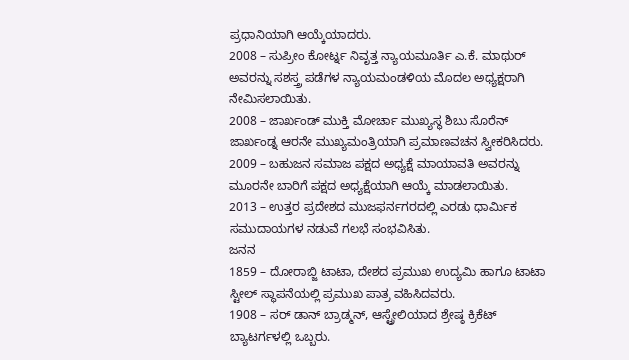ಪ್ರಧಾನಿಯಾಗಿ ಆಯ್ಕೆಯಾದರು.
2008 – ಸುಪ್ರೀಂ ಕೋರ್ಟ್ನ ನಿವೃತ್ತ ನ್ಯಾಯಮೂರ್ತಿ ಎ.ಕೆ. ಮಾಥುರ್ ಅವರನ್ನು ಸಶಸ್ತ್ರ ಪಡೆಗಳ ನ್ಯಾಯಮಂಡಳಿಯ ಮೊದಲ ಅಧ್ಯಕ್ಷರಾಗಿ ನೇಮಿಸಲಾಯಿತು.
2008 – ಜಾರ್ಖಂಡ್ ಮುಕ್ತಿ ಮೋರ್ಚಾ ಮುಖ್ಯಸ್ಥ ಶಿಬು ಸೊರೆನ್ ಜಾರ್ಖಂಡ್ನ ಆರನೇ ಮುಖ್ಯಮಂತ್ರಿಯಾಗಿ ಪ್ರಮಾಣವಚನ ಸ್ವೀಕರಿಸಿದರು.
2009 – ಬಹುಜನ ಸಮಾಜ ಪಕ್ಷದ ಅಧ್ಯಕ್ಷೆ ಮಾಯಾವತಿ ಅವರನ್ನು ಮೂರನೇ ಬಾರಿಗೆ ಪಕ್ಷದ ಅಧ್ಯಕ್ಷೆಯಾಗಿ ಆಯ್ಕೆ ಮಾಡಲಾಯಿತು.
2013 – ಉತ್ತರ ಪ್ರದೇಶದ ಮುಜಫರ್ನಗರದಲ್ಲಿ ಎರಡು ಧಾರ್ಮಿಕ ಸಮುದಾಯಗಳ ನಡುವೆ ಗಲಭೆ ಸಂಭವಿಸಿತು.
ಜನನ
1859 – ದೋರಾಬ್ಜಿ ಟಾಟಾ, ದೇಶದ ಪ್ರಮುಖ ಉದ್ಯಮಿ ಹಾಗೂ ಟಾಟಾ ಸ್ಟೀಲ್ ಸ್ಥಾಪನೆಯಲ್ಲಿ ಪ್ರಮುಖ ಪಾತ್ರ ವಹಿಸಿದವರು.
1908 – ಸರ್ ಡಾನ್ ಬ್ರಾಡ್ಮನ್, ಆಸ್ಟ್ರೇಲಿಯಾದ ಶ್ರೇಷ್ಠ ಕ್ರಿಕೆಟ್ ಬ್ಯಾಟರ್ಗಳಲ್ಲಿ ಒಬ್ಬರು.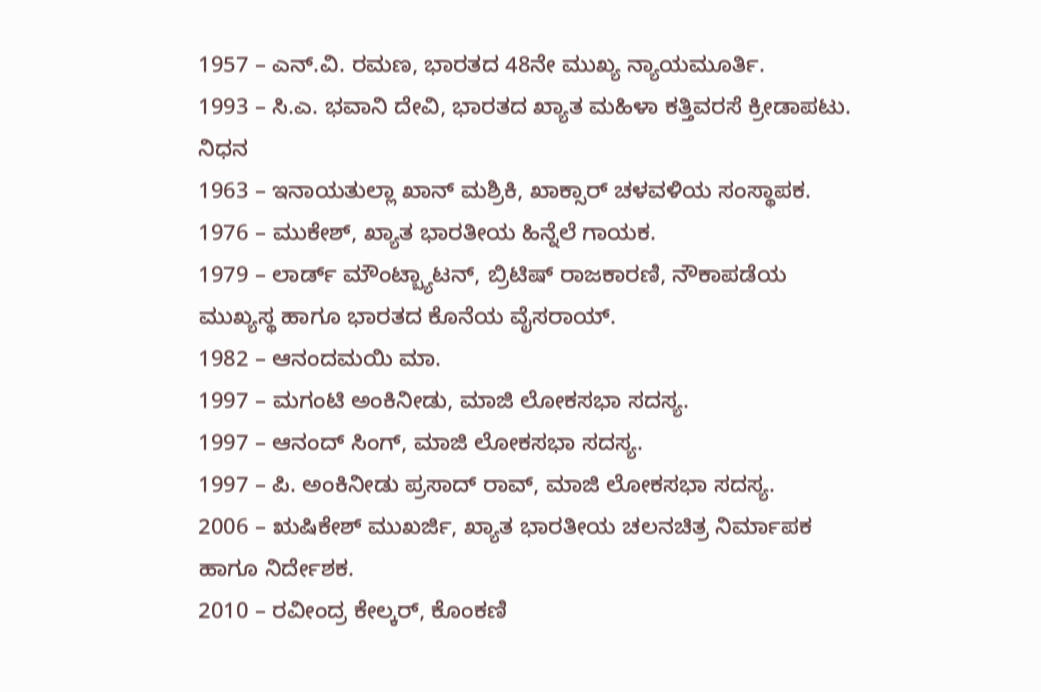1957 – ಎನ್.ವಿ. ರಮಣ, ಭಾರತದ 48ನೇ ಮುಖ್ಯ ನ್ಯಾಯಮೂರ್ತಿ.
1993 – ಸಿ.ಎ. ಭವಾನಿ ದೇವಿ, ಭಾರತದ ಖ್ಯಾತ ಮಹಿಳಾ ಕತ್ತಿವರಸೆ ಕ್ರೀಡಾಪಟು.
ನಿಧನ
1963 – ಇನಾಯತುಲ್ಲಾ ಖಾನ್ ಮಶ್ರಿಕಿ, ಖಾಕ್ಸಾರ್ ಚಳವಳಿಯ ಸಂಸ್ಥಾಪಕ.
1976 – ಮುಕೇಶ್, ಖ್ಯಾತ ಭಾರತೀಯ ಹಿನ್ನೆಲೆ ಗಾಯಕ.
1979 – ಲಾರ್ಡ್ ಮೌಂಟ್ಬ್ಯಾಟನ್, ಬ್ರಿಟಿಷ್ ರಾಜಕಾರಣಿ, ನೌಕಾಪಡೆಯ ಮುಖ್ಯಸ್ಥ ಹಾಗೂ ಭಾರತದ ಕೊನೆಯ ವೈಸರಾಯ್.
1982 – ಆನಂದಮಯಿ ಮಾ.
1997 – ಮಗಂಟಿ ಅಂಕಿನೀಡು, ಮಾಜಿ ಲೋಕಸಭಾ ಸದಸ್ಯ.
1997 – ಆನಂದ್ ಸಿಂಗ್, ಮಾಜಿ ಲೋಕಸಭಾ ಸದಸ್ಯ.
1997 – ಪಿ. ಅಂಕಿನೀಡು ಪ್ರಸಾದ್ ರಾವ್, ಮಾಜಿ ಲೋಕಸಭಾ ಸದಸ್ಯ.
2006 – ಋಷಿಕೇಶ್ ಮುಖರ್ಜಿ, ಖ್ಯಾತ ಭಾರತೀಯ ಚಲನಚಿತ್ರ ನಿರ್ಮಾಪಕ ಹಾಗೂ ನಿರ್ದೇಶಕ.
2010 – ರವೀಂದ್ರ ಕೇಲ್ಕರ್, ಕೊಂಕಣಿ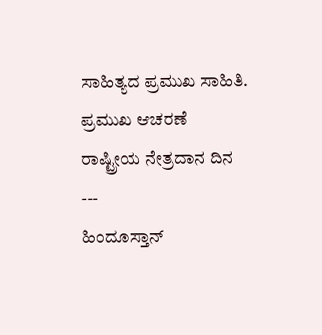ಸಾಹಿತ್ಯದ ಪ್ರಮುಖ ಸಾಹಿತಿ.
ಪ್ರಮುಖ ಆಚರಣೆ
ರಾಷ್ಟ್ರೀಯ ನೇತ್ರದಾನ ದಿನ
---
ಹಿಂದೂಸ್ತಾನ್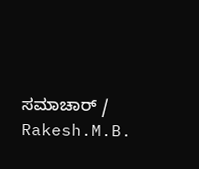ಸಮಾಚಾರ್ / Rakesh.M.B.